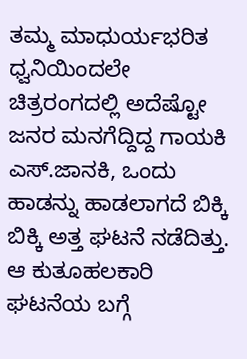ತಮ್ಮ ಮಾಧುರ್ಯಭರಿತ ಧ್ವನಿಯಿಂದಲೇ ಚಿತ್ರರಂಗದಲ್ಲಿ ಅದೆಷ್ಟೋ ಜನರ ಮನಗೆದ್ದಿದ್ದ ಗಾಯಕಿ ಎಸ್.ಜಾನಕಿ, ಒಂದು ಹಾಡನ್ನು ಹಾಡಲಾಗದೆ ಬಿಕ್ಕಿ ಬಿಕ್ಕಿ ಅತ್ತ ಘಟನೆ ನಡೆದಿತ್ತು. ಆ ಕುತೂಹಲಕಾರಿ ಘಟನೆಯ ಬಗ್ಗೆ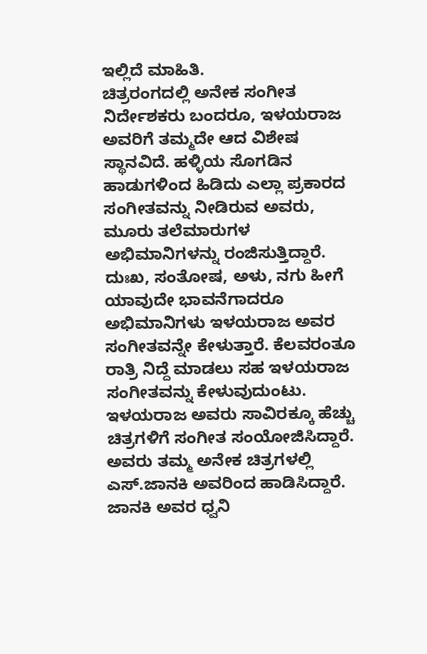ಇಲ್ಲಿದೆ ಮಾಹಿತಿ.
ಚಿತ್ರರಂಗದಲ್ಲಿ ಅನೇಕ ಸಂಗೀತ ನಿರ್ದೇಶಕರು ಬಂದರೂ, ಇಳಯರಾಜ ಅವರಿಗೆ ತಮ್ಮದೇ ಆದ ವಿಶೇಷ ಸ್ಥಾನವಿದೆ. ಹಳ್ಳಿಯ ಸೊಗಡಿನ ಹಾಡುಗಳಿಂದ ಹಿಡಿದು ಎಲ್ಲಾ ಪ್ರಕಾರದ ಸಂಗೀತವನ್ನು ನೀಡಿರುವ ಅವರು, ಮೂರು ತಲೆಮಾರುಗಳ ಅಭಿಮಾನಿಗಳನ್ನು ರಂಜಿಸುತ್ತಿದ್ದಾರೆ. ದುಃಖ, ಸಂತೋಷ, ಅಳು, ನಗು ಹೀಗೆ ಯಾವುದೇ ಭಾವನೆಗಾದರೂ ಅಭಿಮಾನಿಗಳು ಇಳಯರಾಜ ಅವರ ಸಂಗೀತವನ್ನೇ ಕೇಳುತ್ತಾರೆ. ಕೆಲವರಂತೂ ರಾತ್ರಿ ನಿದ್ದೆ ಮಾಡಲು ಸಹ ಇಳಯರಾಜ ಸಂಗೀತವನ್ನು ಕೇಳುವುದುಂಟು.
ಇಳಯರಾಜ ಅವರು ಸಾವಿರಕ್ಕೂ ಹೆಚ್ಚು ಚಿತ್ರಗಳಿಗೆ ಸಂಗೀತ ಸಂಯೋಜಿಸಿದ್ದಾರೆ. ಅವರು ತಮ್ಮ ಅನೇಕ ಚಿತ್ರಗಳಲ್ಲಿ ಎಸ್.ಜಾನಕಿ ಅವರಿಂದ ಹಾಡಿಸಿದ್ದಾರೆ. ಜಾನಕಿ ಅವರ ಧ್ವನಿ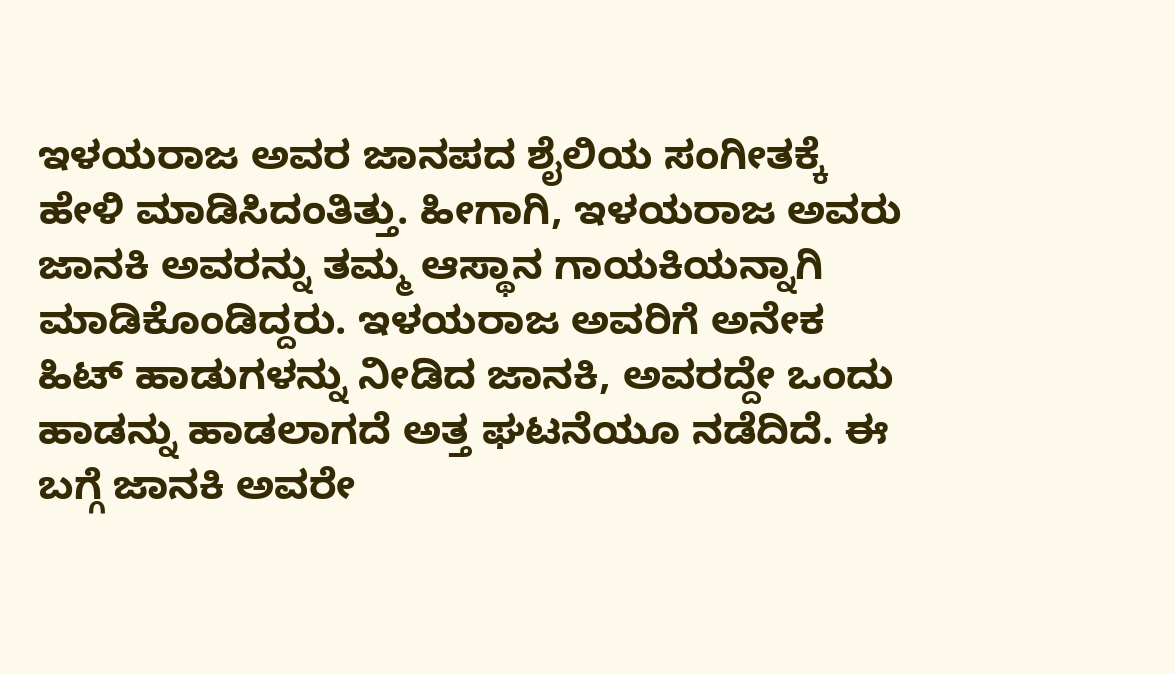ಇಳಯರಾಜ ಅವರ ಜಾನಪದ ಶೈಲಿಯ ಸಂಗೀತಕ್ಕೆ ಹೇಳಿ ಮಾಡಿಸಿದಂತಿತ್ತು. ಹೀಗಾಗಿ, ಇಳಯರಾಜ ಅವರು ಜಾನಕಿ ಅವರನ್ನು ತಮ್ಮ ಆಸ್ಥಾನ ಗಾಯಕಿಯನ್ನಾಗಿ ಮಾಡಿಕೊಂಡಿದ್ದರು. ಇಳಯರಾಜ ಅವರಿಗೆ ಅನೇಕ ಹಿಟ್ ಹಾಡುಗಳನ್ನು ನೀಡಿದ ಜಾನಕಿ, ಅವರದ್ದೇ ಒಂದು ಹಾಡನ್ನು ಹಾಡಲಾಗದೆ ಅತ್ತ ಘಟನೆಯೂ ನಡೆದಿದೆ. ಈ ಬಗ್ಗೆ ಜಾನಕಿ ಅವರೇ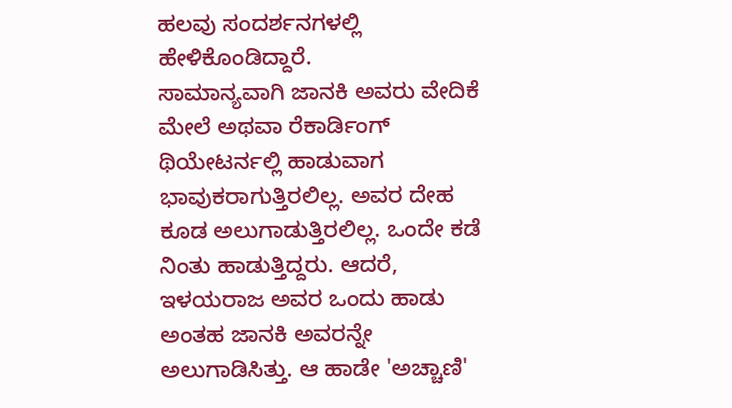ಹಲವು ಸಂದರ್ಶನಗಳಲ್ಲಿ ಹೇಳಿಕೊಂಡಿದ್ದಾರೆ.
ಸಾಮಾನ್ಯವಾಗಿ ಜಾನಕಿ ಅವರು ವೇದಿಕೆ ಮೇಲೆ ಅಥವಾ ರೆಕಾರ್ಡಿಂಗ್ ಥಿಯೇಟರ್ನಲ್ಲಿ ಹಾಡುವಾಗ ಭಾವುಕರಾಗುತ್ತಿರಲಿಲ್ಲ. ಅವರ ದೇಹ ಕೂಡ ಅಲುಗಾಡುತ್ತಿರಲಿಲ್ಲ. ಒಂದೇ ಕಡೆ ನಿಂತು ಹಾಡುತ್ತಿದ್ದರು. ಆದರೆ, ಇಳಯರಾಜ ಅವರ ಒಂದು ಹಾಡು ಅಂತಹ ಜಾನಕಿ ಅವರನ್ನೇ ಅಲುಗಾಡಿಸಿತ್ತು. ಆ ಹಾಡೇ 'ಅಚ್ಚಾಣಿ'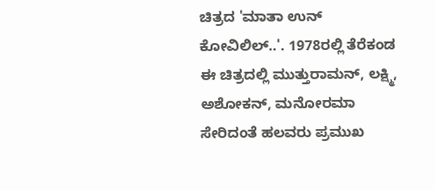ಚಿತ್ರದ 'ಮಾತಾ ಉನ್ ಕೋವಿಲಿಲ್..'. 1978ರಲ್ಲಿ ತೆರೆಕಂಡ ಈ ಚಿತ್ರದಲ್ಲಿ ಮುತ್ತುರಾಮನ್, ಲಕ್ಷ್ಮಿ, ಅಶೋಕನ್, ಮನೋರಮಾ ಸೇರಿದಂತೆ ಹಲವರು ಪ್ರಮುಖ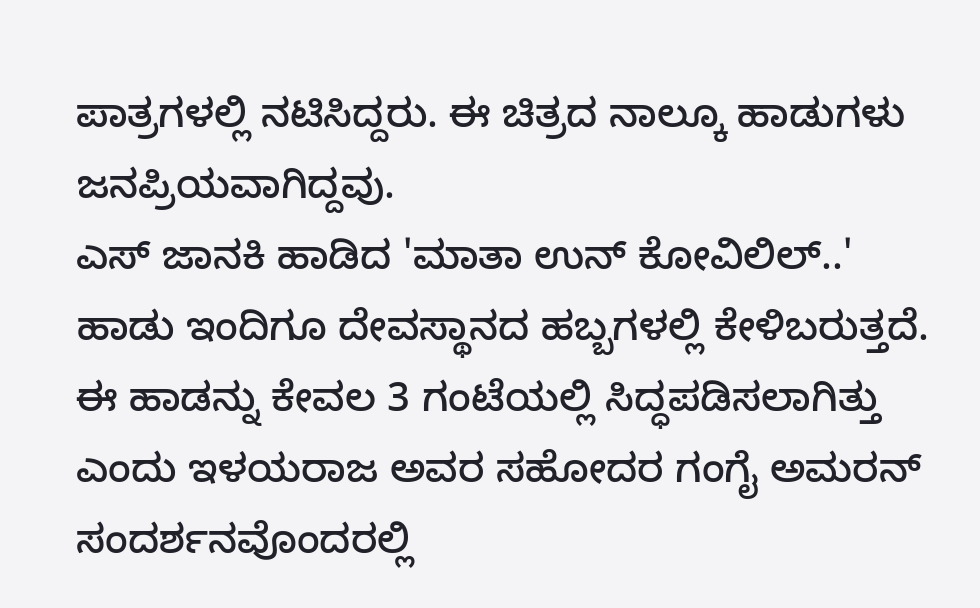ಪಾತ್ರಗಳಲ್ಲಿ ನಟಿಸಿದ್ದರು. ಈ ಚಿತ್ರದ ನಾಲ್ಕೂ ಹಾಡುಗಳು ಜನಪ್ರಿಯವಾಗಿದ್ದವು.
ಎಸ್ ಜಾನಕಿ ಹಾಡಿದ 'ಮಾತಾ ಉನ್ ಕೋವಿಲಿಲ್..' ಹಾಡು ಇಂದಿಗೂ ದೇವಸ್ಥಾನದ ಹಬ್ಬಗಳಲ್ಲಿ ಕೇಳಿಬರುತ್ತದೆ. ಈ ಹಾಡನ್ನು ಕೇವಲ 3 ಗಂಟೆಯಲ್ಲಿ ಸಿದ್ಧಪಡಿಸಲಾಗಿತ್ತು ಎಂದು ಇಳಯರಾಜ ಅವರ ಸಹೋದರ ಗಂಗೈ ಅಮರನ್ ಸಂದರ್ಶನವೊಂದರಲ್ಲಿ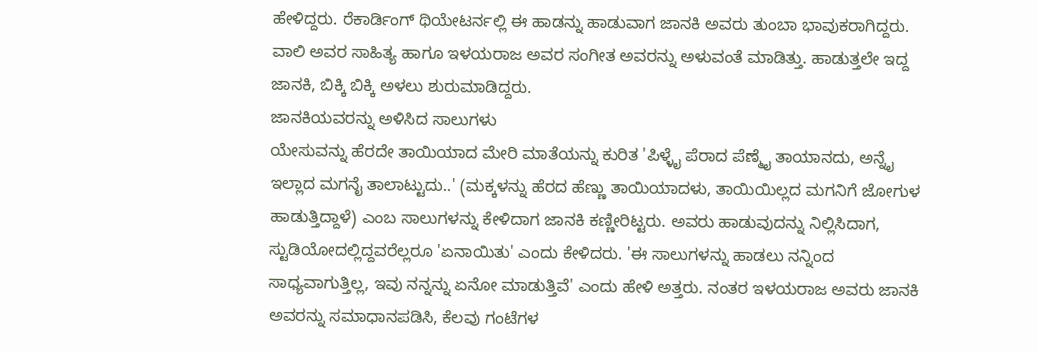ಹೇಳಿದ್ದರು. ರೆಕಾರ್ಡಿಂಗ್ ಥಿಯೇಟರ್ನಲ್ಲಿ ಈ ಹಾಡನ್ನು ಹಾಡುವಾಗ ಜಾನಕಿ ಅವರು ತುಂಬಾ ಭಾವುಕರಾಗಿದ್ದರು. ವಾಲಿ ಅವರ ಸಾಹಿತ್ಯ ಹಾಗೂ ಇಳಯರಾಜ ಅವರ ಸಂಗೀತ ಅವರನ್ನು ಅಳುವಂತೆ ಮಾಡಿತ್ತು. ಹಾಡುತ್ತಲೇ ಇದ್ದ ಜಾನಕಿ, ಬಿಕ್ಕಿ ಬಿಕ್ಕಿ ಅಳಲು ಶುರುಮಾಡಿದ್ದರು.
ಜಾನಕಿಯವರನ್ನು ಅಳಿಸಿದ ಸಾಲುಗಳು
ಯೇಸುವನ್ನು ಹೆರದೇ ತಾಯಿಯಾದ ಮೇರಿ ಮಾತೆಯನ್ನು ಕುರಿತ 'ಪಿಳ್ಳೈ ಪೆರಾದ ಪೆಣ್ಮೈ ತಾಯಾನದು, ಅನ್ನೈ ಇಲ್ಲಾದ ಮಗನೈ ತಾಲಾಟ್ಟುದು..' (ಮಕ್ಕಳನ್ನು ಹೆರದ ಹೆಣ್ಣು ತಾಯಿಯಾದಳು, ತಾಯಿಯಿಲ್ಲದ ಮಗನಿಗೆ ಜೋಗುಳ ಹಾಡುತ್ತಿದ್ದಾಳೆ) ಎಂಬ ಸಾಲುಗಳನ್ನು ಕೇಳಿದಾಗ ಜಾನಕಿ ಕಣ್ಣೀರಿಟ್ಟರು. ಅವರು ಹಾಡುವುದನ್ನು ನಿಲ್ಲಿಸಿದಾಗ, ಸ್ಟುಡಿಯೋದಲ್ಲಿದ್ದವರೆಲ್ಲರೂ 'ಏನಾಯಿತು' ಎಂದು ಕೇಳಿದರು. 'ಈ ಸಾಲುಗಳನ್ನು ಹಾಡಲು ನನ್ನಿಂದ ಸಾಧ್ಯವಾಗುತ್ತಿಲ್ಲ, ಇವು ನನ್ನನ್ನು ಏನೋ ಮಾಡುತ್ತಿವೆ' ಎಂದು ಹೇಳಿ ಅತ್ತರು. ನಂತರ ಇಳಯರಾಜ ಅವರು ಜಾನಕಿ ಅವರನ್ನು ಸಮಾಧಾನಪಡಿಸಿ, ಕೆಲವು ಗಂಟೆಗಳ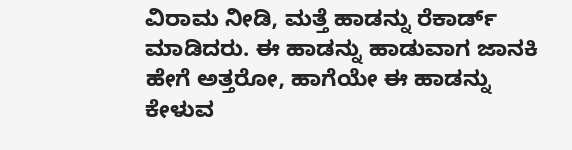ವಿರಾಮ ನೀಡಿ, ಮತ್ತೆ ಹಾಡನ್ನು ರೆಕಾರ್ಡ್ ಮಾಡಿದರು. ಈ ಹಾಡನ್ನು ಹಾಡುವಾಗ ಜಾನಕಿ ಹೇಗೆ ಅತ್ತರೋ, ಹಾಗೆಯೇ ಈ ಹಾಡನ್ನು ಕೇಳುವ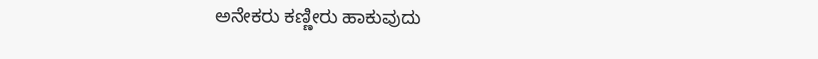ಅನೇಕರು ಕಣ್ಣೀರು ಹಾಕುವುದು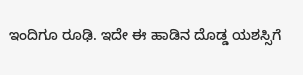ಇಂದಿಗೂ ರೂಢಿ. ಇದೇ ಈ ಹಾಡಿನ ದೊಡ್ಡ ಯಶಸ್ಸಿಗೆ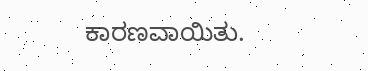ಕಾರಣವಾಯಿತು.